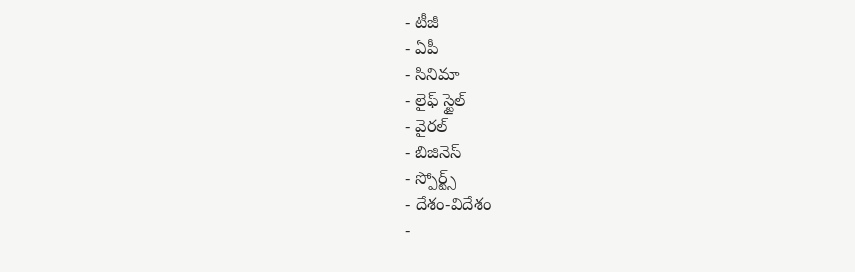- టీజీ
- ఏపీ
- సినిమా
- లైఫ్ స్టైల్
- వైరల్
- బిజినెస్
- స్పోర్ట్స్
- దేశం-విదేశం
-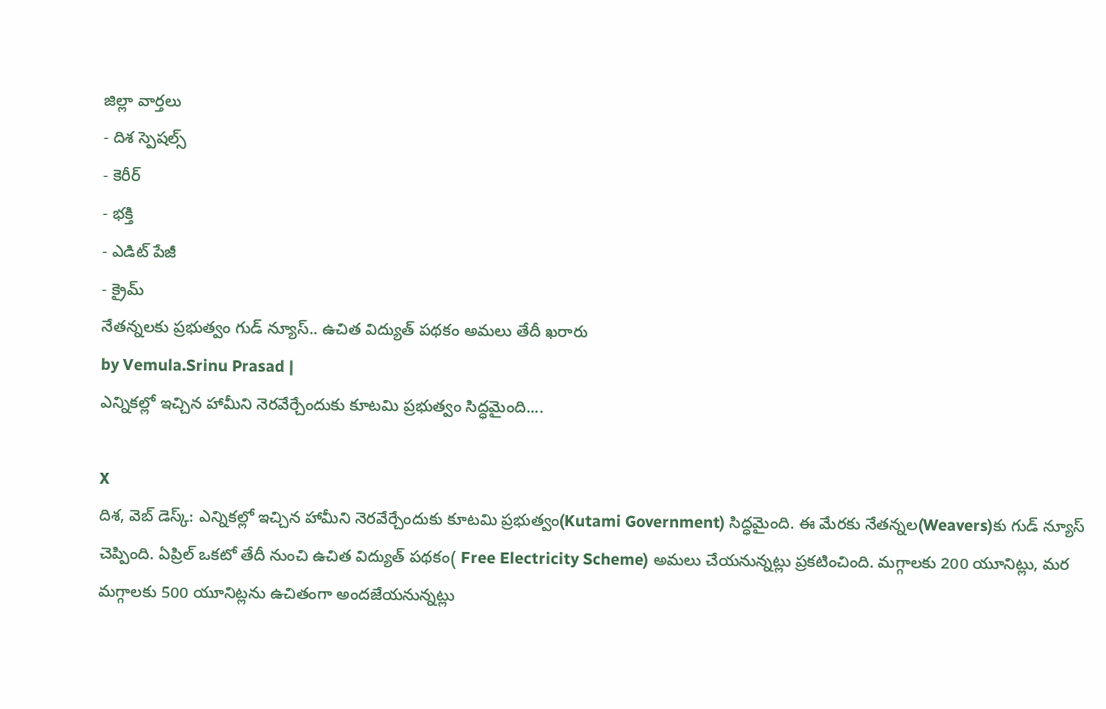జిల్లా వార్తలు
- దిశ స్పెషల్స్
- కెరీర్
- భక్తి
- ఎడిట్ పేజీ
- క్రైమ్
నేతన్నలకు ప్రభుత్వం గుడ్ న్యూస్.. ఉచిత విద్యుత్ పథకం అమలు తేదీ ఖరారు
by Vemula.Srinu Prasad |
ఎన్నికల్లో ఇచ్చిన హామీని నెరవేర్చేందుకు కూటమి ప్రభుత్వం సిద్ధమైంది....

X
దిశ, వెబ్ డెస్క్: ఎన్నికల్లో ఇచ్చిన హామీని నెరవేర్చేందుకు కూటమి ప్రభుత్వం(Kutami Government) సిద్ధమైంది. ఈ మేరకు నేతన్నల(Weavers)కు గుడ్ న్యూస్ చెప్పింది. ఏప్రిల్ ఒకటో తేదీ నుంచి ఉచిత విద్యుత్ పథకం( Free Electricity Scheme) అమలు చేయనున్నట్లు ప్రకటించింది. మగ్గాలకు 200 యూనిట్లు, మర మగ్గాలకు 500 యూనిట్లను ఉచితంగా అందజేయనున్నట్లు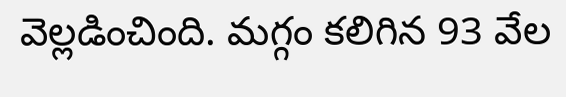వెల్లడించింది. మగ్గం కలిగిన 93 వేల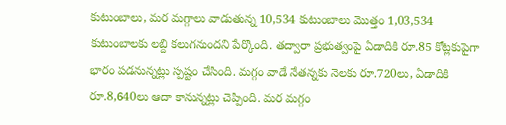కుటుంబాలు, మర మగ్గాలు వాడుతున్న 10,534 కుటుంబాలు మొత్తం 1,03,534 కుటుంబాలకు లబ్ది కలుగనుందని పేర్కొంది. తద్వారా ప్రభుత్వంపై ఏడాదికి రూ.85 కోట్లకుపైగా భారం పడనున్నట్లు స్పష్టం చేసింది. మగ్గం వాడే నేతన్నకు నెలకు రూ.720లు, ఏడాదికి రూ.8,640లు ఆదా కానున్నట్లు చెప్పింది. మర మగ్గం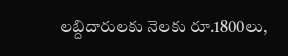లబ్దిదారులకు నెలకు రూ.1800లు,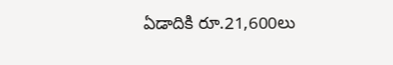ఏడాదికి రూ.21,600లు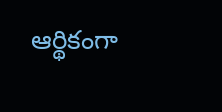ఆర్థికంగా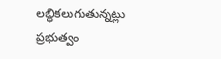లబ్ధికలుగుతున్నట్లు ప్రభుత్వం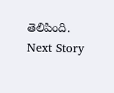తెలిపింది.
Next Story